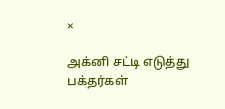×

அக்னி சட்டி எடுத்து பக்தர்கள்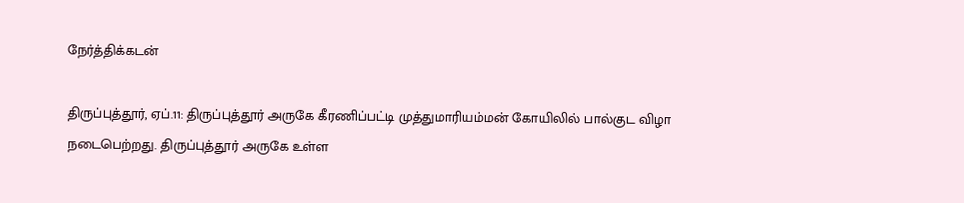நேர்த்திக்கடன்

திருப்புத்தூர், ஏப்.11: திருப்புத்தூர் அருகே கீரணிப்பட்டி முத்துமாரியம்மன் கோயிலில் பால்குட விழா நடைபெற்றது. திருப்புத்தூர் அருகே உள்ள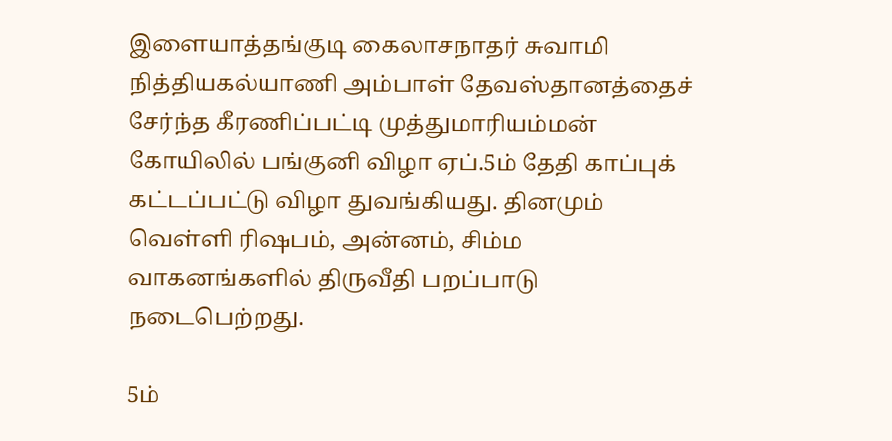இளையாத்தங்குடி கைலாசநாதர் சுவாமி நித்தியகல்யாணி அம்பாள் தேவஸ்தானத்தைச் சேர்ந்த கீரணிப்பட்டி முத்துமாரியம்மன் கோயிலில் பங்குனி விழா ஏப்.5ம் தேதி காப்புக் கட்டப்பட்டு விழா துவங்கியது. தினமும் வெள்ளி ரிஷபம், அன்னம், சிம்ம வாகனங்களில் திருவீதி பறப்பாடு நடைபெற்றது.

5ம்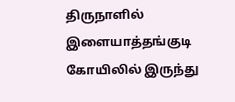திருநாளில் இளையாத்தங்குடி கோயிலில் இருந்து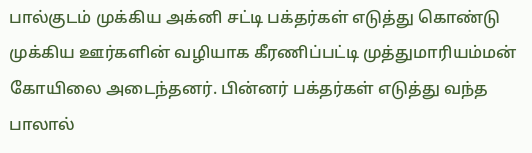பால்குடம் முக்கிய அக்னி சட்டி பக்தர்கள் எடுத்து கொண்டு முக்கிய ஊர்களின் வழியாக கீரணிப்பட்டி முத்துமாரியம்மன் கோயிலை அடைந்தனர். பின்னர் பக்தர்கள் எடுத்து வந்த பாலால்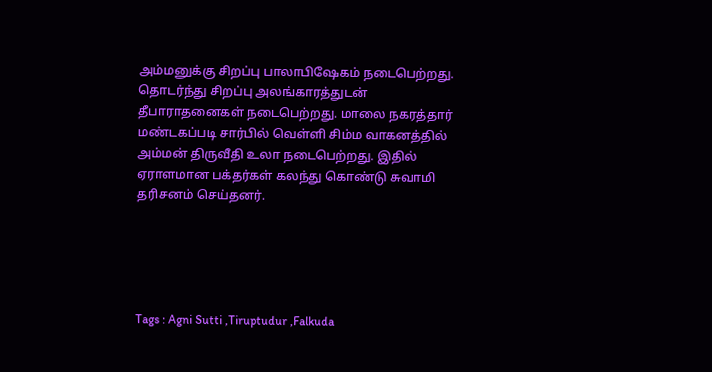அம்மனுக்கு சிறப்பு பாலாபிஷேகம் நடைபெற்றது. தொடர்ந்து சிறப்பு அலங்காரத்துடன் தீபாராதனைகள் நடைபெற்றது. மாலை நகரத்தார் மண்டகப்படி சார்பில் வெள்ளி சிம்ம வாகனத்தில் அம்மன் திருவீதி உலா நடைபெற்றது. இதில் ஏராளமான பக்தர்கள் கலந்து கொண்டு சுவாமி தரிசனம் செய்தனர்.





Tags : Agni Sutti ,Tiruptudur ,Falkuda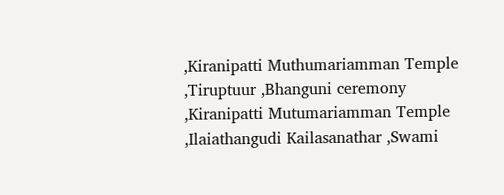,Kiranipatti Muthumariamman Temple ,Tiruptuur ,Bhanguni ceremony ,Kiranipatti Mutumariamman Temple ,Ilaiathangudi Kailasanathar ,Swami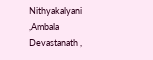Nithyakalyani ,Ambala Devastanath ,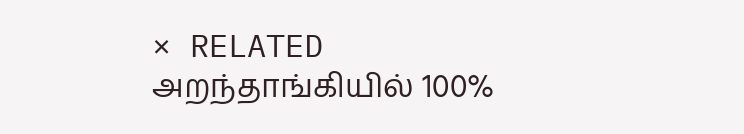× RELATED அறந்தாங்கியில் 100%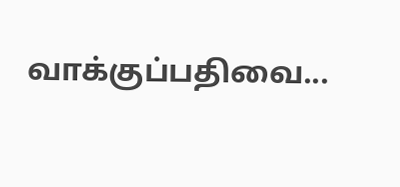வாக்குப்பதிவை...